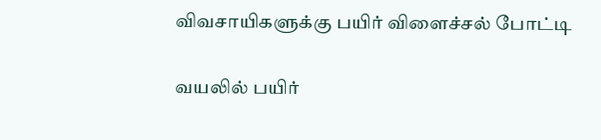விவசாயிகளுக்கு பயிர் விளைச்சல் போட்டி

வயலில் பயிர்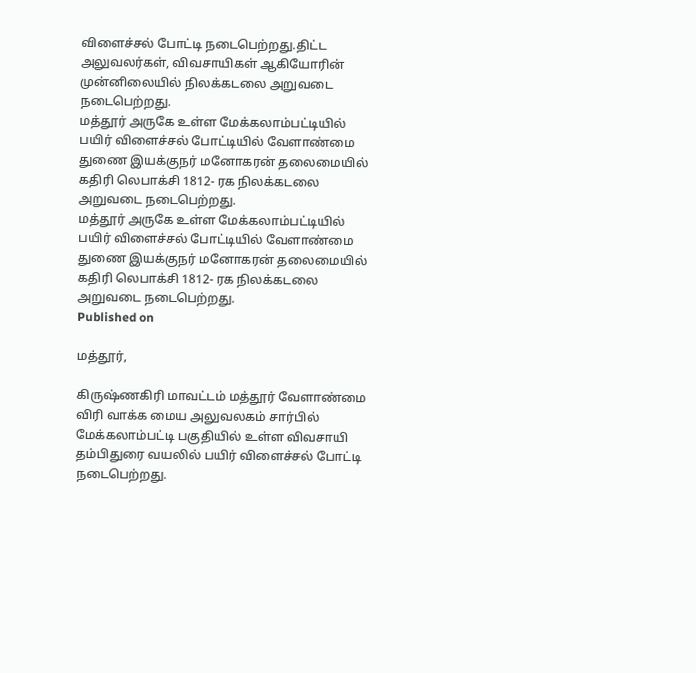விளைச்சல் போட்டி நடைபெற்றது.திட்ட அலுவலர்கள், விவசாயிகள் ஆகியோரின் முன்னிலையில் நிலக்கடலை அறுவடை நடைபெற்றது.
மத்தூர் அருகே உள்ள மேக்கலாம்பட்டியில் பயிர் விளைச்சல் போட்டியில் வேளாண்மை துணை இயக்குநர் மனோகரன் தலைமையில் கதிரி லெபாக்சி 1812- ரக நிலக்கடலை அறுவடை நடைபெற்றது.
மத்தூர் அருகே உள்ள மேக்கலாம்பட்டியில் பயிர் விளைச்சல் போட்டியில் வேளாண்மை துணை இயக்குநர் மனோகரன் தலைமையில் கதிரி லெபாக்சி 1812- ரக நிலக்கடலை அறுவடை நடைபெற்றது.
Published on

மத்தூர்,

கிருஷ்ணகிரி மாவட்டம் மத்தூர் வேளாண்மை விரி வாக்க மைய அலுவலகம் சார்பில் மேக்கலாம்பட்டி பகுதியில் உள்ள விவசாயி தம்பிதுரை வயலில் பயிர் விளைச்சல் போட்டி நடைபெற்றது.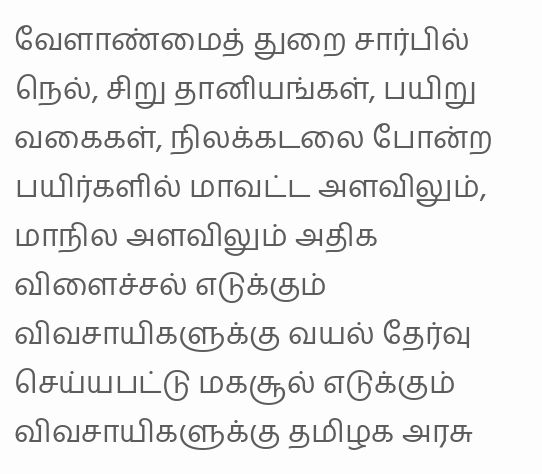வேளாண்மைத் துறை சார்பில் நெல், சிறு தானியங்கள், பயிறு வகைகள், நிலக்கடலை போன்ற பயிர்களில் மாவட்ட அளவிலும், மாநில அளவிலும் அதிக விளைச்சல் எடுக்கும் விவசாயிகளுக்கு வயல் தேர்வு செய்யபட்டு மகசூல் எடுக்கும் விவசாயிகளுக்கு தமிழக அரசு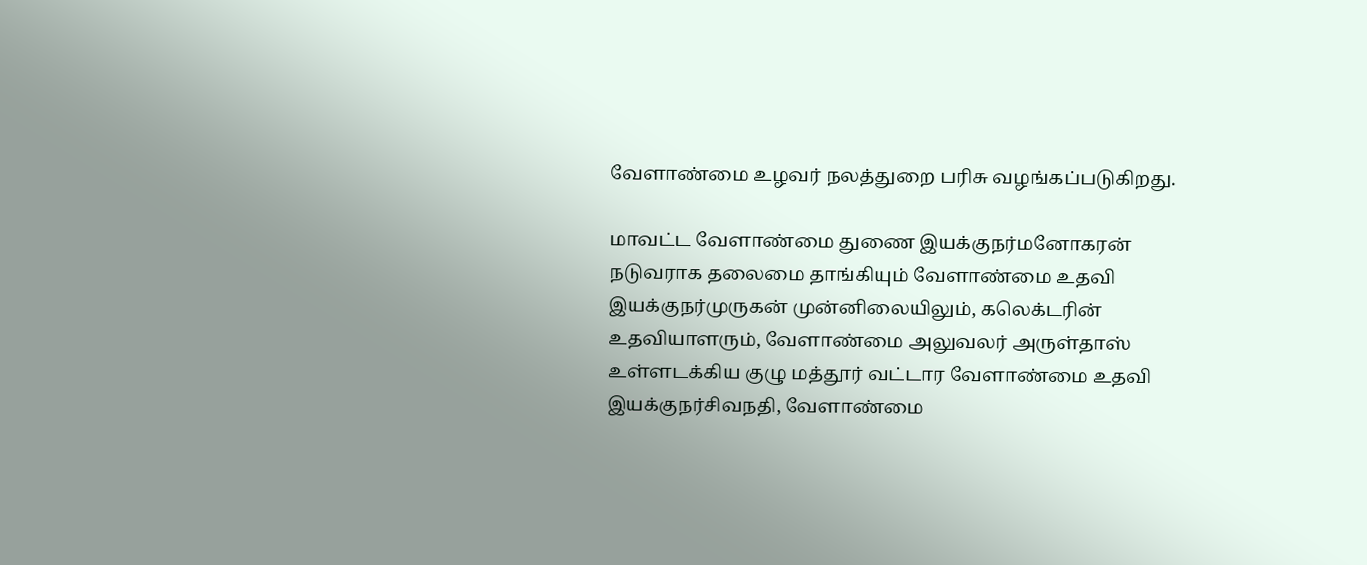வேளாண்மை உழவர் நலத்துறை பரிசு வழங்கப்படுகிறது.

மாவட்ட வேளாண்மை துணை இயக்குநர்மனோகரன் நடுவராக தலைமை தாங்கியும் வேளாண்மை உதவி இயக்குநர்முருகன் முன்னிலையிலும், கலெக்டரின் உதவியாளரும், வேளாண்மை அலுவலர் அருள்தாஸ் உள்ளடக்கிய குழு மத்தூர் வட்டார வேளாண்மை உதவி இயக்குநர்சிவநதி, வேளாண்மை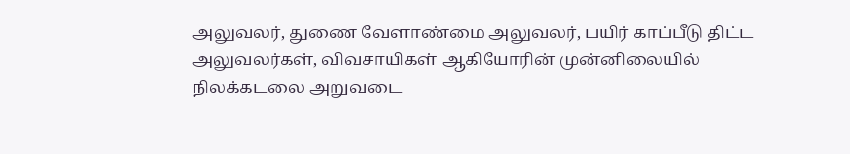அலுவலர், துணை வேளாண்மை அலுவலர், பயிர் காப்பீடு திட்ட அலுவலர்கள், விவசாயிகள் ஆகியோரின் முன்னிலையில் நிலக்கடலை அறுவடை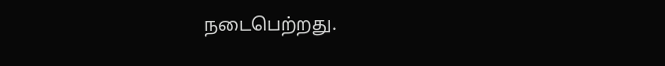நடைபெற்றது.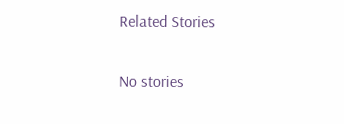Related Stories

No stories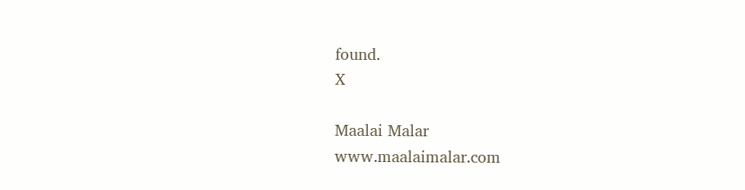found.
X

Maalai Malar
www.maalaimalar.com